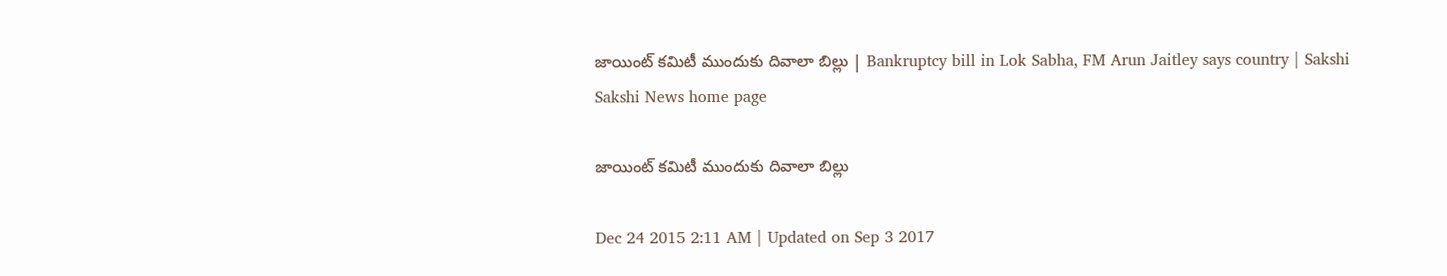జాయింట్ కమిటీ ముందుకు దివాలా బిల్లు | Bankruptcy bill in Lok Sabha, FM Arun Jaitley says country | Sakshi
Sakshi News home page

జాయింట్ కమిటీ ముందుకు దివాలా బిల్లు

Dec 24 2015 2:11 AM | Updated on Sep 3 2017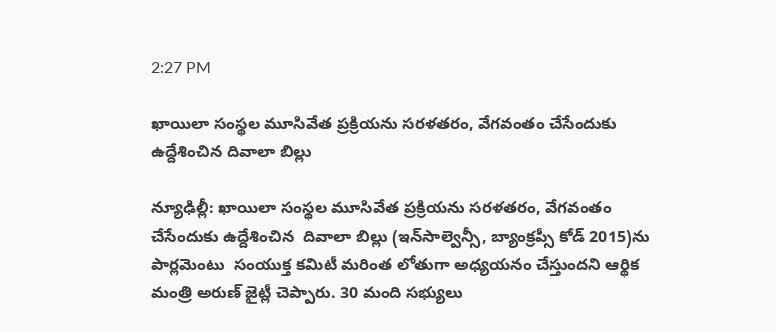2:27 PM

ఖాయిలా సంస్థల మూసివేత ప్రక్రియను సరళతరం, వేగవంతం చేసేందుకు ఉద్దేశించిన దివాలా బిల్లు

న్యూఢిల్లీ: ఖాయిలా సంస్థల మూసివేత ప్రక్రియను సరళతరం, వేగవంతం చేసేందుకు ఉద్దేశించిన  దివాలా బిల్లు (ఇన్‌సాల్వెన్సీ, బ్యాంక్రప్సీ కోడ్ 2015)ను పార్లమెంటు  సంయుక్త కమిటీ మరింత లోతుగా అధ్యయనం చేస్తుందని ఆర్థిక మంత్రి అరుణ్ జైట్లీ చెప్పారు. 30 మంది సభ్యులు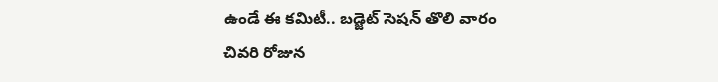ఉండే ఈ కమిటీ.. బడ్జెట్ సెషన్ తొలి వారం చివరి రోజున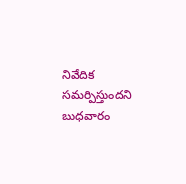నివేదిక సమర్పిస్తుందని బుధవారం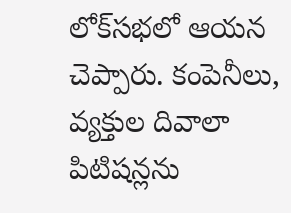లోక్‌సభలో ఆయన చెప్పారు. కంపెనీలు, వ్యక్తుల దివాలా పిటిషన్లను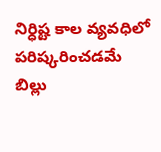నిర్ధిష్ట కాల వ్యవధిలో పరిష్కరించడమే బిల్లు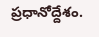ప్రధానోద్దేశం.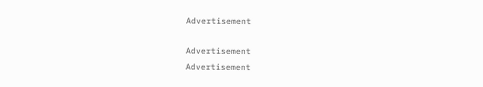Advertisement

Advertisement
Advertisement